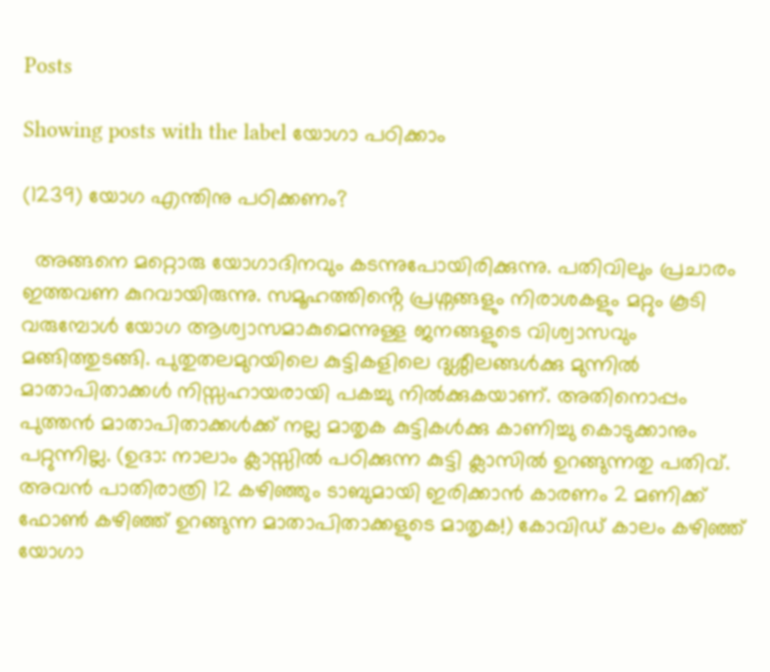Posts

Showing posts with the label യോഗാ പഠിക്കാം

(1239) യോഗ എന്തിനു പഠിക്കണം?

  അങ്ങനെ മറ്റൊരു യോഗാദിനവും കടന്നുപോയിരിക്കുന്നു. പതിവിലും പ്രചാരം ഇത്തവണ കുറവായിരുന്നു. സമൂഹത്തിൻ്റെ പ്രശ്നങ്ങളും നിരാശകളും മറ്റും കൂടി വരുമ്പോൾ യോഗ ആശ്വാസമാകുമെന്നുള്ള ജനങ്ങളുടെ വിശ്വാസവും മങ്ങിത്തുടങ്ങി. പുതുതലമുറയിലെ കുട്ടികളിലെ ദുശ്ശീലങ്ങൾക്കു മുന്നിൽ മാതാപിതാക്കൾ നിസ്സഹായരായി പകച്ചു നിൽക്കുകയാണ്. അതിനൊപ്പം പുത്തൻ മാതാപിതാക്കൾക്ക് നല്ല മാതൃക കുട്ടികൾക്കു കാണിച്ചു കൊടുക്കാനും പറ്റുന്നില്ല. (ഉദാ: നാലാം ക്ലാസ്സിൽ പഠിക്കുന്ന കുട്ടി ക്ലാസിൽ ഉറങ്ങുന്നതു പതിവ്. അവൻ പാതിരാത്രി 12 കഴിഞ്ഞും ടാബുമായി ഇരിക്കാൻ കാരണം 2 മണിക്ക് ഫോൺ കഴിഞ്ഞ് ഉറങ്ങുന്ന മാതാപിതാക്കളുടെ മാതൃക!) കോവിഡ് കാലം കഴിഞ്ഞ് യോഗാ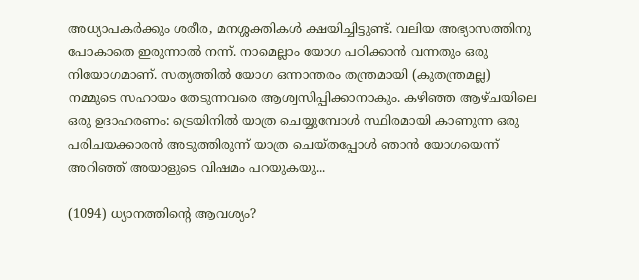അധ്യാപകർക്കും ശരീര, മനശ്ശക്തികൾ ക്ഷയിച്ചിട്ടുണ്ട്. വലിയ അഭ്യാസത്തിനു പോകാതെ ഇരുന്നാൽ നന്ന്. നാമെല്ലാം യോഗ പഠിക്കാൻ വന്നതും ഒരു നിയോഗമാണ്. സത്യത്തിൽ യോഗ ഒന്നാന്തരം തന്ത്രമായി (കുതന്ത്രമല്ല) നമ്മുടെ സഹായം തേടുന്നവരെ ആശ്വസിപ്പിക്കാനാകും. കഴിഞ്ഞ ആഴ്ചയിലെ ഒരു ഉദാഹരണം: ട്രെയിനിൽ യാത്ര ചെയ്യുമ്പോൾ സ്ഥിരമായി കാണുന്ന ഒരു പരിചയക്കാരൻ അടുത്തിരുന്ന് യാത്ര ചെയ്തപ്പോൾ ഞാൻ യോഗയെന്ന് അറിഞ്ഞ് അയാളുടെ വിഷമം പറയുകയു...

(1094) ധ്യാനത്തിൻ്റെ ആവശ്യം?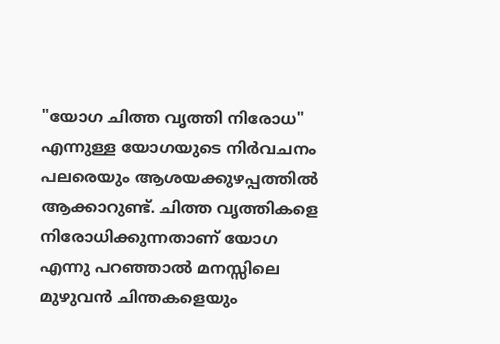"യോഗ ചിത്ത വൃത്തി നിരോധ" എന്നുള്ള യോഗയുടെ നിർവചനം പലരെയും ആശയക്കുഴപ്പത്തിൽ ആക്കാറുണ്ട്. ചിത്ത വൃത്തികളെ നിരോധിക്കുന്നതാണ് യോഗ എന്നു പറഞ്ഞാൽ മനസ്സിലെ മുഴുവൻ ചിന്തകളെയും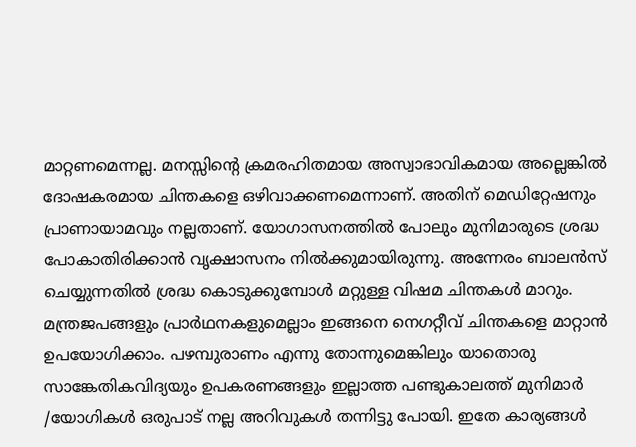മാറ്റണമെന്നല്ല. മനസ്സിൻ്റെ ക്രമരഹിതമായ അസ്വാഭാവികമായ അല്ലെങ്കിൽ ദോഷകരമായ ചിന്തകളെ ഒഴിവാക്കണമെന്നാണ്. അതിന് മെഡിറ്റേഷനും പ്രാണായാമവും നല്ലതാണ്. യോഗാസനത്തിൽ പോലും മുനിമാരുടെ ശ്രദ്ധ പോകാതിരിക്കാൻ വൃക്ഷാസനം നിൽക്കുമായിരുന്നു. അന്നേരം ബാലൻസ് ചെയ്യുന്നതിൽ ശ്രദ്ധ കൊടുക്കുമ്പോൾ മറ്റുള്ള വിഷമ ചിന്തകൾ മാറും. മന്ത്രജപങ്ങളും പ്രാർഥനകളുമെല്ലാം ഇങ്ങനെ നെഗറ്റീവ് ചിന്തകളെ മാറ്റാൻ ഉപയോഗിക്കാം. പഴമ്പുരാണം എന്നു തോന്നുമെങ്കിലും യാതൊരു സാങ്കേതികവിദ്യയും ഉപകരണങ്ങളും ഇല്ലാത്ത പണ്ടുകാലത്ത് മുനിമാർ /യോഗികൾ ഒരുപാട് നല്ല അറിവുകൾ തന്നിട്ടു പോയി. ഇതേ കാര്യങ്ങൾ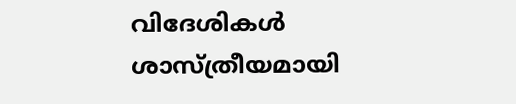വിദേശികൾ ശാസ്ത്രീയമായി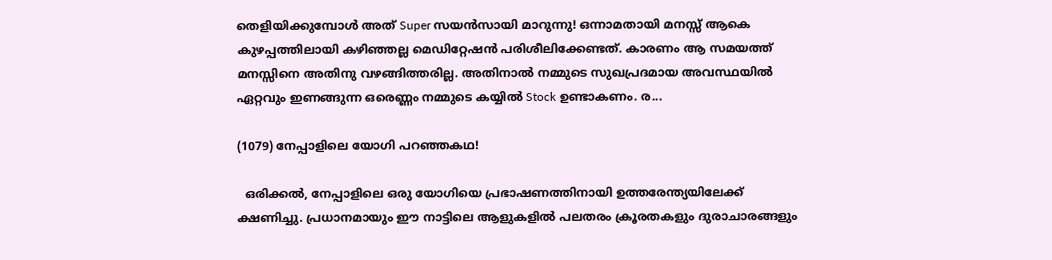തെളിയിക്കുമ്പോൾ അത് Super സയൻസായി മാറുന്നു! ഒന്നാമതായി മനസ്സ് ആകെ കുഴപ്പത്തിലായി കഴിഞ്ഞല്ല മെഡിറ്റേഷൻ പരിശീലിക്കേണ്ടത്. കാരണം ആ സമയത്ത് മനസ്സിനെ അതിനു വഴങ്ങിത്തരില്ല. അതിനാൽ നമ്മുടെ സുഖപ്രദമായ അവസ്ഥയിൽ ഏറ്റവും ഇണങ്ങുന്ന ഒരെണ്ണം നമ്മുടെ കയ്യിൽ Stock ഉണ്ടാകണം. ര...

(1079) നേപ്പാളിലെ യോഗി പറഞ്ഞകഥ!

  ഒരിക്കൽ, നേപ്പാളിലെ ഒരു യോഗിയെ പ്രഭാഷണത്തിനായി ഉത്തരേന്ത്യയിലേക്ക് ക്ഷണിച്ചു. പ്രധാനമായും ഈ നാട്ടിലെ ആളുകളിൽ പലതരം ക്രൂരതകളും ദുരാചാരങ്ങളും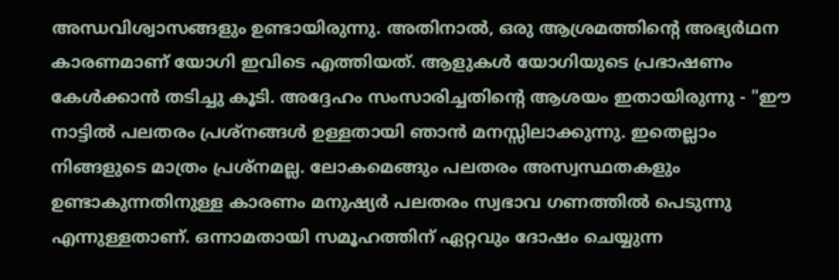അന്ധവിശ്വാസങ്ങളും ഉണ്ടായിരുന്നു. അതിനാൽ, ഒരു ആശ്രമത്തിൻ്റെ അഭ്യർഥന കാരണമാണ് യോഗി ഇവിടെ എത്തിയത്. ആളുകൾ യോഗിയുടെ പ്രഭാഷണം കേൾക്കാൻ തടിച്ചു കൂടി. അദ്ദേഹം സംസാരിച്ചതിൻ്റെ ആശയം ഇതായിരുന്നു - "ഈ നാട്ടിൽ പലതരം പ്രശ്നങ്ങൾ ഉള്ളതായി ഞാൻ മനസ്സിലാക്കുന്നു. ഇതെല്ലാം നിങ്ങളുടെ മാത്രം പ്രശ്നമല്ല. ലോകമെങ്ങും പലതരം അസ്വസ്ഥതകളും ഉണ്ടാകുന്നതിനുള്ള കാരണം മനുഷ്യർ പലതരം സ്വഭാവ ഗണത്തിൽ പെടുന്നു എന്നുള്ളതാണ്. ഒന്നാമതായി സമൂഹത്തിന് ഏറ്റവും ദോഷം ചെയ്യുന്ന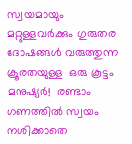സ്വയമായും മറ്റുള്ളവർക്കും ഗുരുതര ദോഷങ്ങൾ വരുത്തുന്ന ക്രൂരതയുള്ള  ഒരു കൂട്ടം മനുഷ്യർ!  രണ്ടാം ഗണത്തിൽ സ്വയം നശിക്കാതെ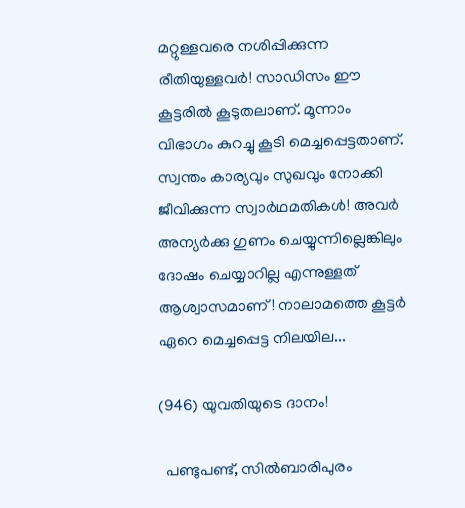മറ്റുള്ളവരെ നശിപ്പിക്കുന്ന രീതിയുള്ളവർ! സാഡിസം ഈ കൂട്ടരിൽ കൂടുതലാണ്. മൂന്നാം വിഭാഗം കുറച്ചു കൂടി മെച്ചപ്പെട്ടതാണ്. സ്വന്തം കാര്യവും സുഖവും നോക്കി ജീവിക്കുന്ന സ്വാർഥമതികൾ! അവർ അന്യർക്കു ഗുണം ചെയ്യുന്നില്ലെങ്കിലും ദോഷം ചെയ്യാറില്ല എന്നുള്ളത് ആശ്വാസമാണ്! നാലാമത്തെ കൂട്ടർ ഏറെ മെച്ചപ്പെട്ട നിലയില...

(946) യുവതിയുടെ ദാനം!

  പണ്ടുപണ്ട്, സിൽബാരിപുരം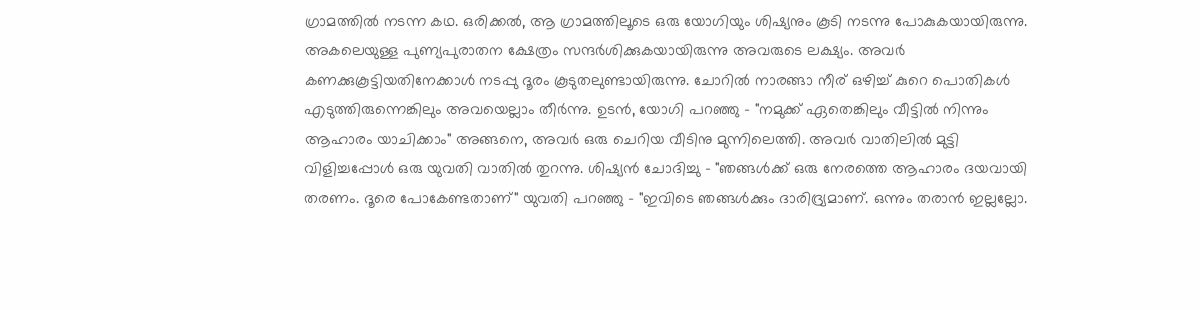ഗ്രാമത്തിൽ നടന്ന കഥ. ഒരിക്കൽ, ആ ഗ്രാമത്തിലൂടെ ഒരു യോഗിയും ശിഷ്യനും കൂടി നടന്നു പോകുകയായിരുന്നു. അകലെയുള്ള പുണ്യപുരാതന ക്ഷേത്രം സന്ദർശിക്കുകയായിരുന്നു അവരുടെ ലക്ഷ്യം. അവർ കണക്കുകൂട്ടിയതിനേക്കാൾ നടപ്പു ദൂരം കൂടുതലുണ്ടായിരുന്നു. ചോറിൽ നാരങ്ങാ നീര് ഒഴിച്ച് കുറെ പൊതികൾ എടുത്തിരുന്നെങ്കിലും അവയെല്ലാം തീർന്നു. ഉടൻ, യോഗി പറഞ്ഞു - "നമുക്ക് ഏതെങ്കിലും വീട്ടിൽ നിന്നും ആഹാരം യാചിക്കാം" അങ്ങനെ, അവർ ഒരു ചെറിയ വീടിനു മുന്നിലെത്തി. അവർ വാതിലിൽ മുട്ടി വിളിച്ചപ്പോൾ ഒരു യുവതി വാതിൽ തുറന്നു. ശിഷ്യൻ ചോദിച്ചു - "ഞങ്ങൾക്ക് ഒരു നേരത്തെ ആഹാരം ദയവായി തരണം. ദൂരെ പോകേണ്ടതാണ്" യുവതി പറഞ്ഞു - "ഇവിടെ ഞങ്ങൾക്കും ദാരിദ്ര്യമാണ്. ഒന്നും തരാൻ ഇല്ലല്ലോ.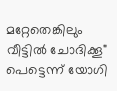മറ്റേതെങ്കിലും വീട്ടിൽ ചോദിക്കൂ" പെട്ടെന്ന് യോഗി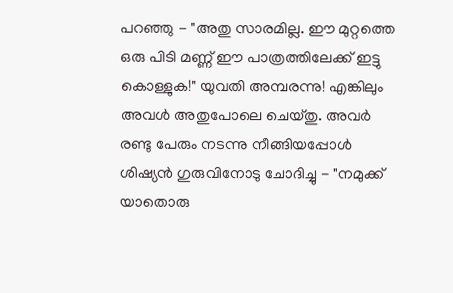പറഞ്ഞു - "അതു സാരമില്ല. ഈ മുറ്റത്തെ ഒരു പിടി മണ്ണ് ഈ പാത്രത്തിലേക്ക് ഇട്ടു കൊള്ളുക!" യുവതി അമ്പരന്നു! എങ്കിലും അവൾ അതുപോലെ ചെയ്തു. അവർ രണ്ടു പേരും നടന്നു നീങ്ങിയപ്പോൾ ശിഷ്യൻ ഗുരുവിനോടു ചോദിച്ചു - "നമുക്ക് യാതൊരു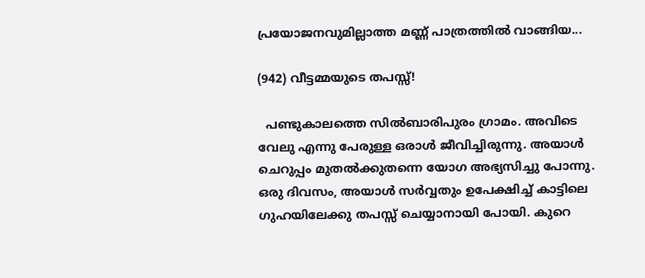പ്രയോജനവുമില്ലാത്ത മണ്ണ് പാത്രത്തിൽ വാങ്ങിയ...

(942) വീട്ടമ്മയുടെ തപസ്സ്!

  പണ്ടുകാലത്തെ സിൽബാരിപുരം ഗ്രാമം. അവിടെ വേലു എന്നു പേരുള്ള ഒരാൾ ജീവിച്ചിരുന്നു. അയാൾ ചെറുപ്പം മുതൽക്കുതന്നെ യോഗ അഭ്യസിച്ചു പോന്നു. ഒരു ദിവസം, അയാൾ സർവ്വതും ഉപേക്ഷിച്ച് കാട്ടിലെ ഗുഹയിലേക്കു തപസ്സ് ചെയ്യാനായി പോയി. കുറെ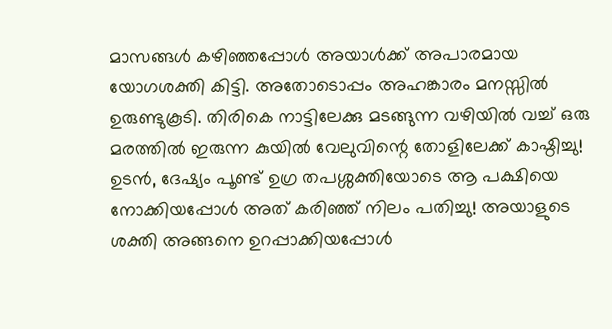മാസങ്ങൾ കഴിഞ്ഞപ്പോൾ അയാൾക്ക് അപാരമായ യോഗശക്തി കിട്ടി. അതോടൊപ്പം അഹങ്കാരം മനസ്സിൽ ഉരുണ്ടുകൂടി. തിരികെ നാട്ടിലേക്കു മടങ്ങുന്ന വഴിയിൽ വച്ച് ഒരു മരത്തിൽ ഇരുന്ന കുയിൽ വേലുവിന്റെ തോളിലേക്ക് കാഷ്ഠിച്ചു! ഉടൻ, ദേഷ്യം പൂണ്ട് ഉഗ്ര തപശ്ശക്തിയോടെ ആ പക്ഷിയെ നോക്കിയപ്പോൾ അത് കരിഞ്ഞ് നിലം പതിച്ചു! അയാളുടെ ശക്തി അങ്ങനെ ഉറപ്പാക്കിയപ്പോൾ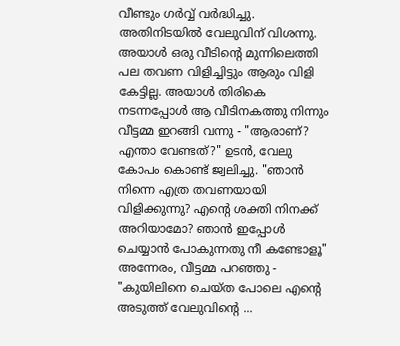വീണ്ടും ഗർവ്വ് വർദ്ധിച്ചു. അതിനിടയിൽ വേലുവിന് വിശന്നു. അയാൾ ഒരു വീടിന്റെ മുന്നിലെത്തി പല തവണ വിളിച്ചിട്ടും ആരും വിളി കേട്ടില്ല. അയാൾ തിരികെ നടന്നപ്പോൾ ആ വീടിനകത്തു നിന്നും വീട്ടമ്മ ഇറങ്ങി വന്നു - "ആരാണ്? എന്താ വേണ്ടത്?" ഉടൻ, വേലു കോപം കൊണ്ട് ജ്വലിച്ചു. "ഞാൻ നിന്നെ എത്ര തവണയായി വിളിക്കുന്നു? എന്റെ ശക്തി നിനക്ക് അറിയാമോ? ഞാൻ ഇപ്പോൾ ചെയ്യാൻ പോകുന്നതു നീ കണ്ടോളൂ" അന്നേരം, വീട്ടമ്മ പറഞ്ഞു - "കുയിലിനെ ചെയ്ത പോലെ എന്റെ അടുത്ത് വേലുവിന്റെ ...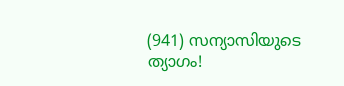(941) സന്യാസിയുടെ ത്യാഗം!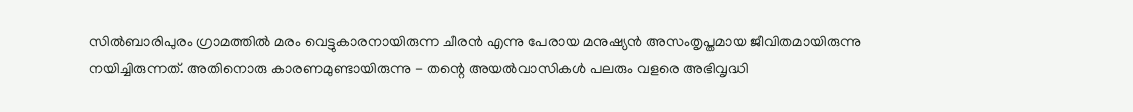സിൽബാരിപുരം ഗ്രാമത്തിൽ മരം വെട്ടുകാരനായിരുന്ന ചീരൻ എന്നു പേരായ മനുഷ്യൻ അസംതൃപ്തമായ ജീവിതമായിരുന്നു നയിച്ചിരുന്നത്. അതിനൊരു കാരണമുണ്ടായിരുന്നു - തന്റെ അയൽവാസികൾ പലരും വളരെ അഭിവൃദ്ധി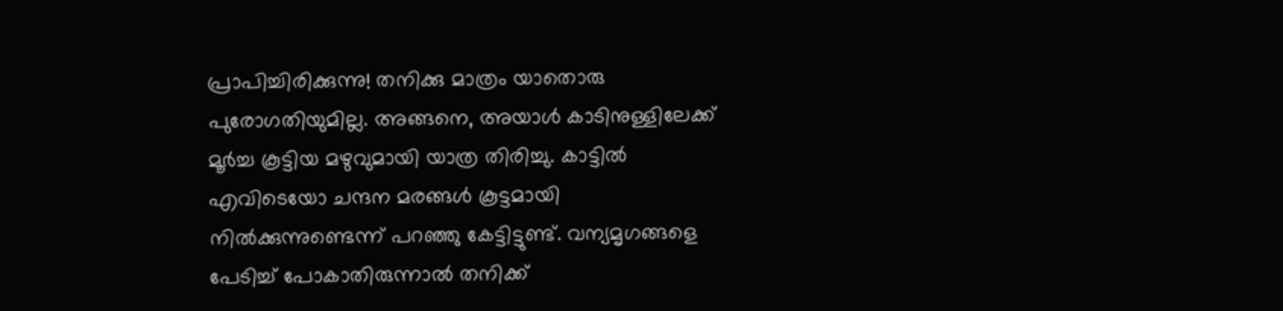പ്രാപിച്ചിരിക്കുന്നു! തനിക്കു മാത്രം യാതൊരു പുരോഗതിയുമില്ല. അങ്ങനെ, അയാൾ കാടിനുള്ളിലേക്ക് മൂർച്ച കൂട്ടിയ മഴുവുമായി യാത്ര തിരിച്ചു. കാട്ടിൽ എവിടെയോ ചന്ദന മരങ്ങൾ കൂട്ടമായി നിൽക്കുന്നുണ്ടെന്ന് പറഞ്ഞു കേട്ടിട്ടുണ്ട്. വന്യമൃഗങ്ങളെ പേടിച്ച് പോകാതിരുന്നാൽ തനിക്ക്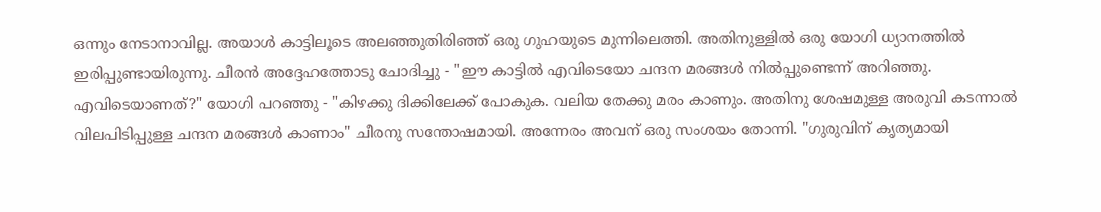ഒന്നും നേടാനാവില്ല. അയാൾ കാട്ടിലൂടെ അലഞ്ഞുതിരിഞ്ഞ് ഒരു ഗുഹയുടെ മുന്നിലെത്തി. അതിനുള്ളിൽ ഒരു യോഗി ധ്യാനത്തിൽ ഇരിപ്പുണ്ടായിരുന്നു. ചീരൻ അദ്ദേഹത്തോടു ചോദിച്ചു - "ഈ കാട്ടിൽ എവിടെയോ ചന്ദന മരങ്ങൾ നിൽപ്പുണ്ടെന്ന് അറിഞ്ഞു. എവിടെയാണത്?" യോഗി പറഞ്ഞു - "കിഴക്കു ദിക്കിലേക്ക് പോകുക. വലിയ തേക്കു മരം കാണും. അതിനു ശേഷമുള്ള അരുവി കടന്നാൽ വിലപിടിപ്പുള്ള ചന്ദന മരങ്ങൾ കാണാം" ചീരനു സന്തോഷമായി. അന്നേരം അവന് ഒരു സംശയം തോന്നി. "ഗുരുവിന് കൃത്യമായി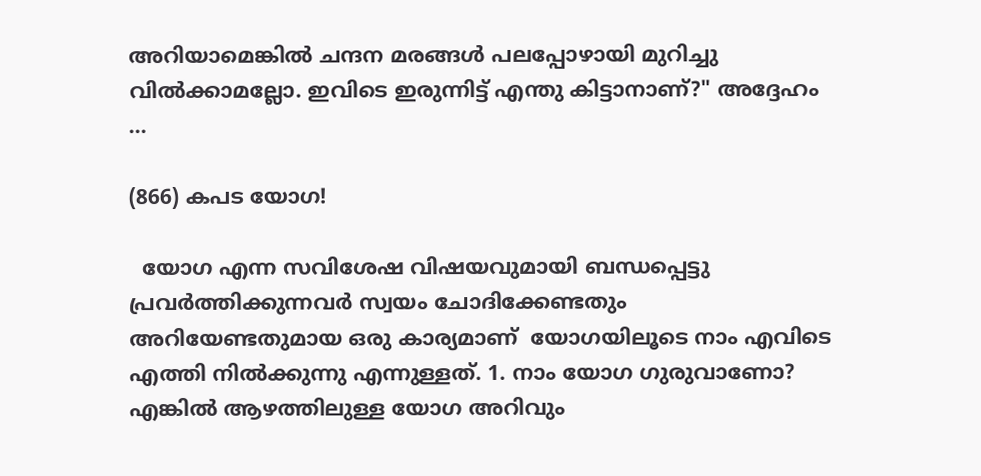അറിയാമെങ്കിൽ ചന്ദന മരങ്ങൾ പലപ്പോഴായി മുറിച്ചു വിൽക്കാമല്ലോ. ഇവിടെ ഇരുന്നിട്ട് എന്തു കിട്ടാനാണ്?" അദ്ദേഹം ...

(866) കപട യോഗ!

  യോഗ എന്ന സവിശേഷ വിഷയവുമായി ബന്ധപ്പെട്ടു പ്രവർത്തിക്കുന്നവർ സ്വയം ചോദിക്കേണ്ടതും അറിയേണ്ടതുമായ ഒരു കാര്യമാണ്  യോഗയിലൂടെ നാം എവിടെ എത്തി നിൽക്കുന്നു എന്നുള്ളത്. 1. നാം യോഗ ഗുരുവാണോ? എങ്കിൽ ആഴത്തിലുള്ള യോഗ അറിവും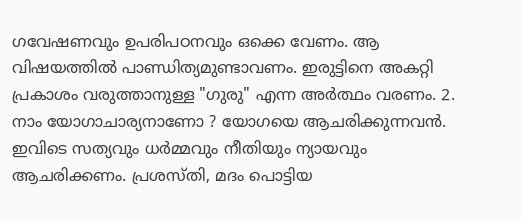ഗവേഷണവും ഉപരിപഠനവും ഒക്കെ വേണം. ആ വിഷയത്തിൽ പാണ്ഡിത്യമുണ്ടാവണം. ഇരുട്ടിനെ അകറ്റി പ്രകാശം വരുത്താനുള്ള "ഗുരു" എന്ന അർത്ഥം വരണം. 2. നാം യോഗാചാര്യനാണോ ? യോഗയെ ആചരിക്കുന്നവൻ. ഇവിടെ സത്യവും ധർമ്മവും നീതിയും ന്യായവും ആചരിക്കണം. പ്രശസ്തി, മദം പൊട്ടിയ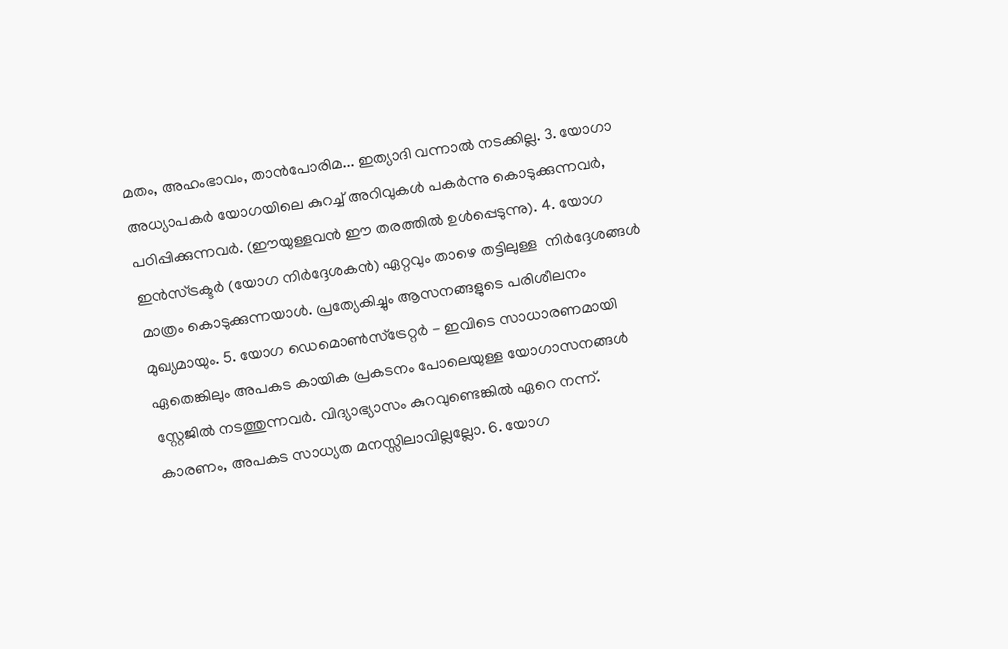മതം, അഹംഭാവം, താൻപോരിമ... ഇത്യാദി വന്നാൽ നടക്കില്ല. 3. യോഗാ അധ്യാപകർ യോഗയിലെ കുറച്ച് അറിവുകൾ പകർന്നു കൊടുക്കുന്നവർ, പഠിപ്പിക്കുന്നവർ. (ഈയുള്ളവൻ ഈ തരത്തിൽ ഉൾപ്പെടുന്നു). 4. യോഗ ഇൻസ്ട്രക്ടർ (യോഗ നിർദ്ദേശകൻ) ഏറ്റവും താഴെ തട്ടിലുള്ള  നിർദ്ദേശങ്ങൾ മാത്രം കൊടുക്കുന്നയാൾ. പ്രത്യേകിച്ചും ആസനങ്ങളുടെ പരിശീലനം മുഖ്യമായും. 5. യോഗ ഡെമൊൺസ്ട്രേറ്റർ - ഇവിടെ സാധാരണമായി ഏതെങ്കിലും അപകട കായിക പ്രകടനം പോലെയുള്ള യോഗാസനങ്ങൾ സ്റ്റേജിൽ നടത്തുന്നവർ. വിദ്യാഭ്യാസം കുറവുണ്ടെങ്കിൽ ഏറെ നന്ന്. കാരണം, അപകട സാധ്യത മനസ്സിലാവില്ലല്ലോ. 6. യോഗ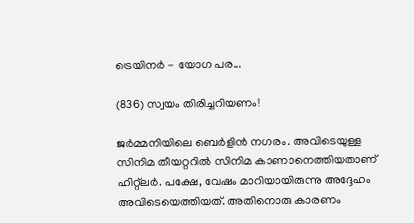ട്രെയിനർ - യോഗ പര...

(836) സ്വയം തിരിച്ചറിയണം!

ജർമ്മനിയിലെ ബെർളിൻ നഗരം. അവിടെയുള്ള സിനിമ തീയറ്ററിൽ സിനിമ കാണാനെത്തിയതാണ് ഹിറ്റ്ലർ. പക്ഷേ, വേഷം മാറിയായിരുന്നു അദ്ദേഹം അവിടെയെത്തിയത്. അതിനൊരു കാരണം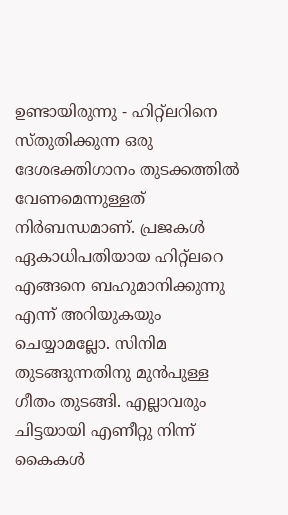ഉണ്ടായിരുന്നു - ഹിറ്റ്ലറിനെ സ്തുതിക്കുന്ന ഒരു ദേശഭക്തിഗാനം തുടക്കത്തിൽ വേണമെന്നുള്ളത് നിർബന്ധമാണ്. പ്രജകൾ ഏകാധിപതിയായ ഹിറ്റ്ലറെ എങ്ങനെ ബഹുമാനിക്കുന്നു എന്ന് അറിയുകയും ചെയ്യാമല്ലോ. സിനിമ തുടങ്ങുന്നതിനു മുൻപുള്ള ഗീതം തുടങ്ങി. എല്ലാവരും ചിട്ടയായി എണീറ്റു നിന്ന് കൈകൾ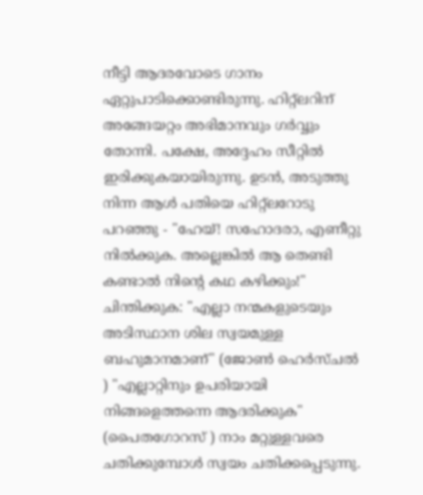നീട്ടി ആദരവോടെ ഗാനം ഏറ്റുപാടിക്കൊണ്ടിരുന്നു. ഹിറ്റ്ലറിന് അങ്ങേയറ്റം അഭിമാനവും ഗർവ്വും തോന്നി. പക്ഷേ, അദ്ദേഹം സീറ്റിൽ ഇരിക്കുകയായിരുന്നു. ഉടൻ, അടുത്തു നിന്ന ആൾ പതിയെ ഹിറ്റ്ലറോടു പറഞ്ഞു - "ഹേയ്! സഹോദരാ, എണീറ്റു നിൽക്കുക. അല്ലെങ്കിൽ ആ തെണ്ടി കണ്ടാൽ നിന്റെ കഥ കഴിക്കും!" ചിന്തിക്കുക: "എല്ലാ നന്മകളുടെയും അടിസ്ഥാന ശില സ്വയമുള്ള ബഹുമാനമാണ്" (ജോൺ ഹെർസ്ചൽ ) "എല്ലാറ്റിനും ഉപരിയായി നിങ്ങളെത്തന്നെ ആദരിക്കുക" (പൈതഗോറസ് ) നാം മറ്റുള്ളവരെ ചതിക്കുമ്പോൾ സ്വയം ചതിക്കപ്പെടുന്നു.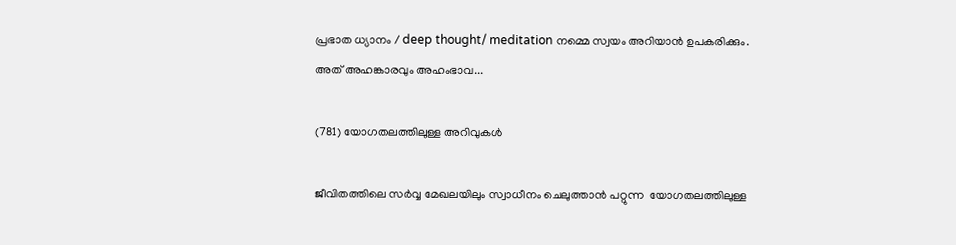പ്രഭാത ധ്യാനം / deep thought/ meditation നമ്മെ സ്വയം അറിയാൻ ഉപകരിക്കും. അത് അഹങ്കാരവും അഹംഭാവ...

(781) യോഗതലത്തിലുള്ള അറിവുകൾ

ജീവിതത്തിലെ സർവ്വ മേഖലയിലും സ്വാധീനം ചെലുത്താൻ പറ്റുന്ന  യോഗതലത്തിലുള്ള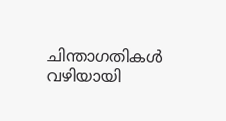ചിന്താഗതികൾ വഴിയായി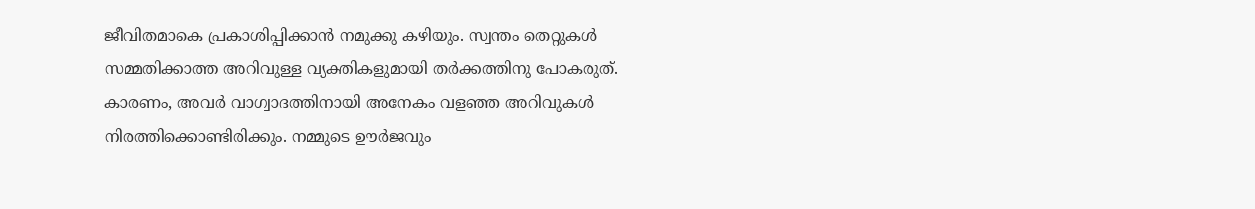ജീവിതമാകെ പ്രകാശിപ്പിക്കാൻ നമുക്കു കഴിയും. സ്വന്തം തെറ്റുകൾ സമ്മതിക്കാത്ത അറിവുള്ള വ്യക്തികളുമായി തർക്കത്തിനു പോകരുത്. കാരണം, അവർ വാഗ്വാദത്തിനായി അനേകം വളഞ്ഞ അറിവുകൾ നിരത്തിക്കൊണ്ടിരിക്കും. നമ്മുടെ ഊർജവും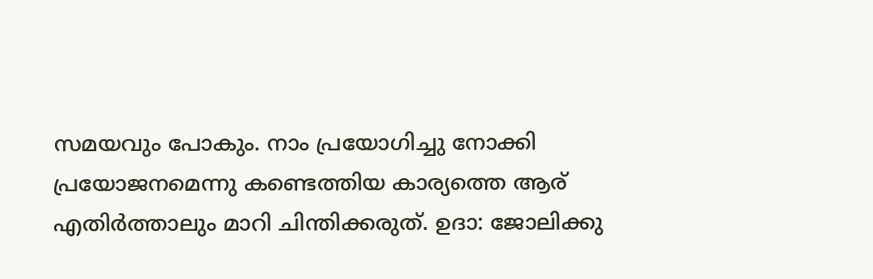സമയവും പോകും. നാം പ്രയോഗിച്ചു നോക്കി പ്രയോജനമെന്നു കണ്ടെത്തിയ കാര്യത്തെ ആര് എതിർത്താലും മാറി ചിന്തിക്കരുത്. ഉദാ: ജോലിക്കു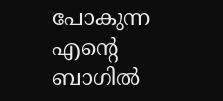പോകുന്ന എന്റെ ബാഗിൽ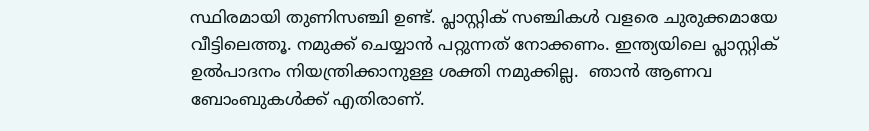സ്ഥിരമായി തുണിസഞ്ചി ഉണ്ട്. പ്ലാസ്റ്റിക് സഞ്ചികൾ വളരെ ചുരുക്കമായേ വീട്ടിലെത്തൂ. നമുക്ക് ചെയ്യാൻ പറ്റുന്നത് നോക്കണം. ഇന്ത്യയിലെ പ്ലാസ്റ്റിക് ഉൽപാദനം നിയന്ത്രിക്കാനുള്ള ശക്തി നമുക്കില്ല.  ഞാൻ ആണവ ബോംബുകൾക്ക് എതിരാണ്.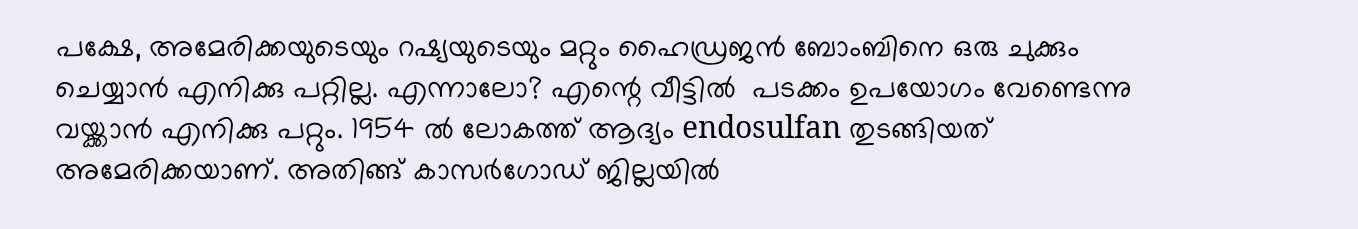പക്ഷേ, അമേരിക്കയുടെയും റഷ്യയുടെയും മറ്റും ഹൈഡ്രജൻ ബോംബിനെ ഒരു ചുക്കും ചെയ്യാൻ എനിക്കു പറ്റില്ല. എന്നാലോ? എന്റെ വീട്ടിൽ  പടക്കം ഉപയോഗം വേണ്ടെന്നു വയ്ക്കാൻ എനിക്കു പറ്റും. 1954 ൽ ലോകത്ത് ആദ്യം endosulfan തുടങ്ങിയത് അമേരിക്കയാണ്. അതിങ്ങ് കാസർഗോഡ് ജില്ലയിൽ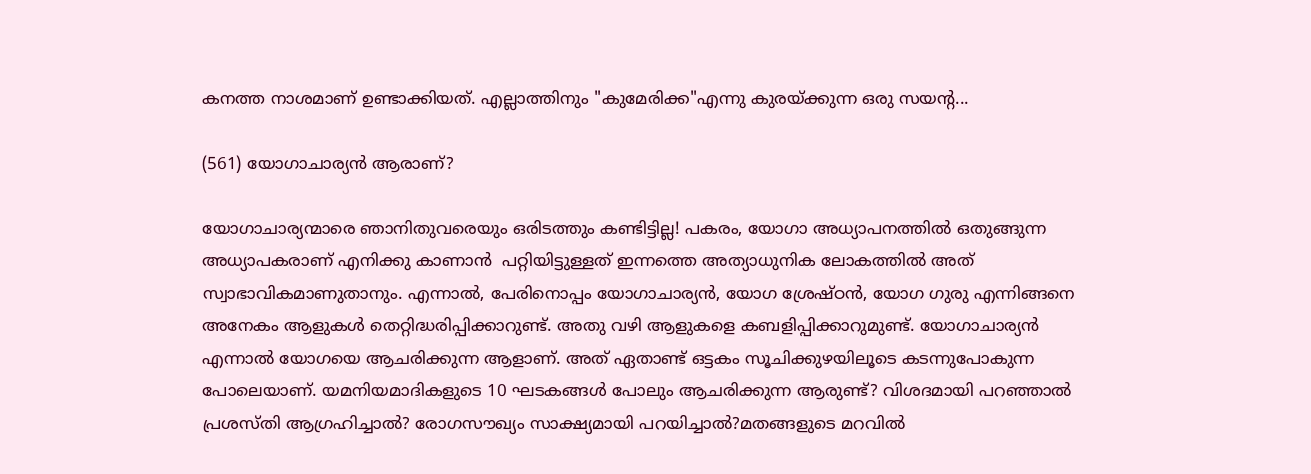കനത്ത നാശമാണ് ഉണ്ടാക്കിയത്. എല്ലാത്തിനും "കുമേരിക്ക"എന്നു കുരയ്ക്കുന്ന ഒരു സയന്റ...

(561) യോഗാചാര്യൻ ആരാണ്?

യോഗാചാര്യന്മാരെ ഞാനിതുവരെയും ഒരിടത്തും കണ്ടിട്ടില്ല! പകരം, യോഗാ അധ്യാപനത്തിൽ ഒതുങ്ങുന്ന അധ്യാപകരാണ് എനിക്കു കാണാൻ  പറ്റിയിട്ടുള്ളത് ഇന്നത്തെ അത്യാധുനിക ലോകത്തിൽ അത് സ്വാഭാവികമാണുതാനും. എന്നാൽ, പേരിനൊപ്പം യോഗാചാര്യൻ, യോഗ ശ്രേഷ്ഠൻ, യോഗ ഗുരു എന്നിങ്ങനെ അനേകം ആളുകൾ തെറ്റിദ്ധരിപ്പിക്കാറുണ്ട്. അതു വഴി ആളുകളെ കബളിപ്പിക്കാറുമുണ്ട്. യോഗാചാര്യൻ എന്നാൽ യോഗയെ ആചരിക്കുന്ന ആളാണ്. അത് ഏതാണ്ട് ഒട്ടകം സൂചിക്കുഴയിലൂടെ കടന്നുപോകുന്ന പോലെയാണ്. യമനിയമാദികളുടെ 10 ഘടകങ്ങൾ പോലും ആചരിക്കുന്ന ആരുണ്ട്? വിശദമായി പറഞ്ഞാൽ  പ്രശസ്തി ആഗ്രഹിച്ചാൽ? രോഗസൗഖ്യം സാക്ഷ്യമായി പറയിച്ചാൽ?മതങ്ങളുടെ മറവിൽ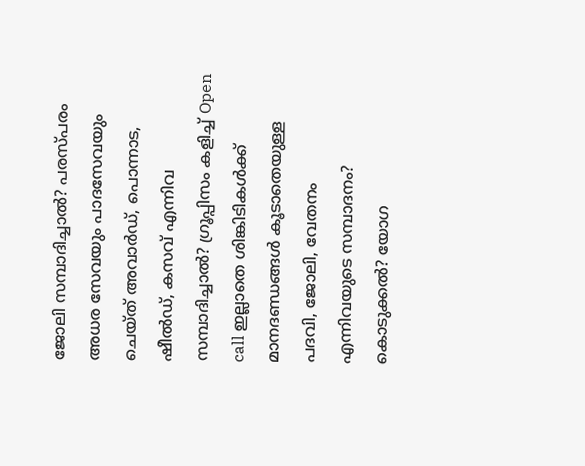ജോലി സമ്പാദിച്ചാൽ? പരസ്പരം അധര സേവയും പാദസേവയും ചെയ്ത് അവാർഡ്, പൊന്നാട, ഷീൽഡ്, കസവ് എന്നിവ സമ്പാദിച്ചാൽ? ഗ്രൂപ്പിസം കളിച്ച് Open call ഇല്ലാതെ ശിങ്കിടികൾക്ക് മാനദണ്ഡങ്ങൾ കൂടാതെയുള്ള പദവി, ജോലി, വേതനം എന്നിവയുടെ സമ്പാദനം? കൊടുക്കൽ? യോഗ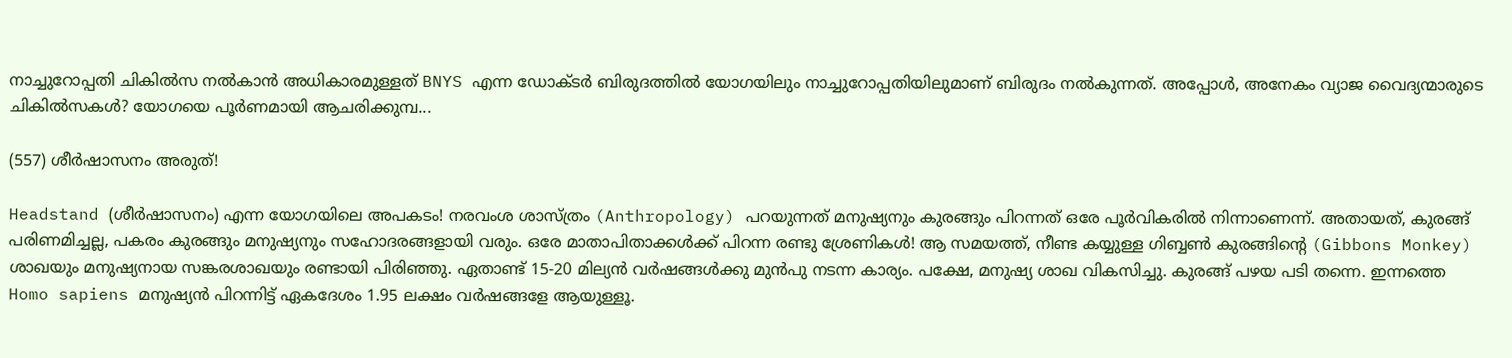നാച്ചുറോപ്പതി ചികിൽസ നൽകാൻ അധികാരമുള്ളത് BNYS എന്ന ഡോക്ടർ ബിരുദത്തിൽ യോഗയിലും നാച്ചുറോപ്പതിയിലുമാണ് ബിരുദം നൽകുന്നത്. അപ്പോൾ, അനേകം വ്യാജ വൈദ്യന്മാരുടെ ചികിൽസകൾ? യോഗയെ പൂർണമായി ആചരിക്കുമ്പ...

(557) ശീർഷാസനം അരുത്!

Headstand (ശീർഷാസനം) എന്ന യോഗയിലെ അപകടം! നരവംശ ശാസ്ത്രം (Anthropology) പറയുന്നത് മനുഷ്യനും കുരങ്ങും പിറന്നത് ഒരേ പൂർവികരിൽ നിന്നാണെന്ന്. അതായത്, കുരങ്ങ് പരിണമിച്ചല്ല, പകരം കുരങ്ങും മനുഷ്യനും സഹോദരങ്ങളായി വരും. ഒരേ മാതാപിതാക്കൾക്ക് പിറന്ന രണ്ടു ശ്രേണികൾ! ആ സമയത്ത്, നീണ്ട കയ്യുള്ള ഗിബ്ബൺ കുരങ്ങിന്റെ (Gibbons Monkey) ശാഖയും മനുഷ്യനായ സങ്കരശാഖയും രണ്ടായി പിരിഞ്ഞു. ഏതാണ്ട് 15-20 മില്യൻ വർഷങ്ങൾക്കു മുൻപു നടന്ന കാര്യം. പക്ഷേ, മനുഷ്യ ശാഖ വികസിച്ചു. കുരങ്ങ് പഴയ പടി തന്നെ. ഇന്നത്തെ Homo sapiens മനുഷ്യൻ പിറന്നിട്ട് ഏകദേശം 1.95 ലക്ഷം വർഷങ്ങളേ ആയുള്ളൂ.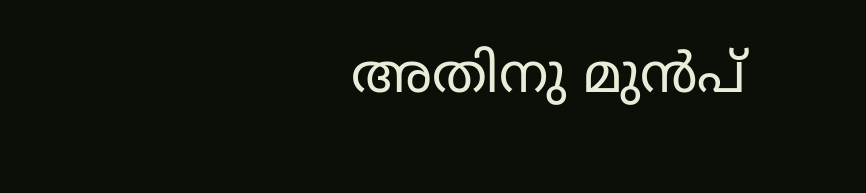അതിനു മുൻപ്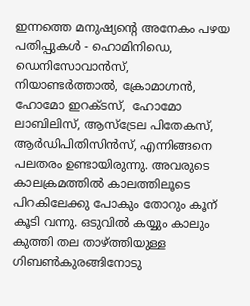ഇന്നത്തെ മനുഷ്യന്റെ അനേകം പഴയ പതിപ്പുകൾ - ഹൊമിനിഡെ, ഡെനിസോവാൻസ്, നിയാണ്ടർത്താൽ, ക്രോമാഗ്നൻ, ഹോമോ ഇറക്ടസ്,  ഹോമോ ലാബിലിസ്, ആസ്ട്രേല പിതേകസ്, ആർഡിപിതിസിൻസ്, എന്നിങ്ങനെ പലതരം ഉണ്ടായിരുന്നു. അവരുടെ കാലക്രമത്തിൽ കാലത്തിലൂടെ പിറകിലേക്കു പോകും തോറും കൂന് കൂടി വന്നു. ഒടുവിൽ കയ്യും കാലും കുത്തി തല താഴ്ത്തിയുള്ള ഗിബൺകുരങ്ങിനോടു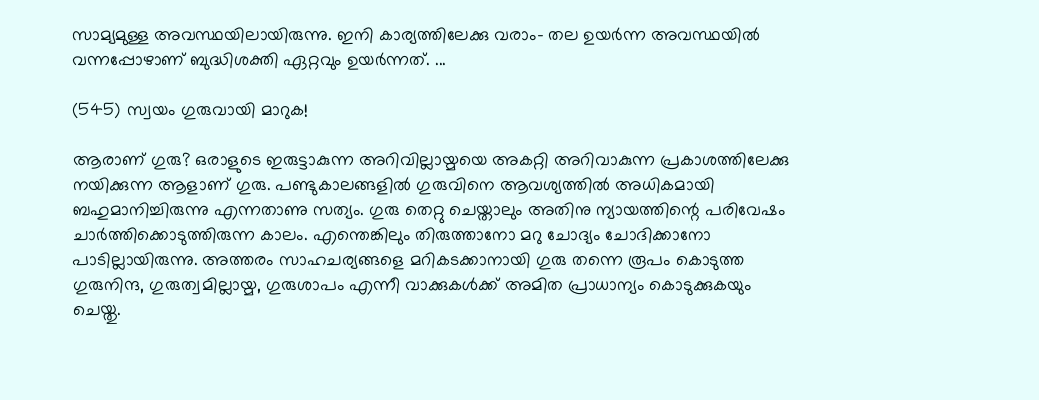സാമ്യമുള്ള അവസ്ഥയിലായിരുന്നു. ഇനി കാര്യത്തിലേക്കു വരാം- തല ഉയർന്ന അവസ്ഥയിൽ വന്നപ്പോഴാണ് ബുദ്ധിശക്തി ഏറ്റവും ഉയർന്നത്. ...

(545) സ്വയം ഗുരുവായി മാറുക!

ആരാണ് ഗുരു? ഒരാളുടെ ഇരുട്ടാകുന്ന അറിവില്ലായ്മയെ അകറ്റി അറിവാകുന്ന പ്രകാശത്തിലേക്കു നയിക്കുന്ന ആളാണ് ഗുരു. പണ്ടുകാലങ്ങളിൽ ഗുരുവിനെ ആവശ്യത്തിൽ അധികമായി ബഹുമാനിച്ചിരുന്നു എന്നതാണു സത്യം. ഗുരു തെറ്റു ചെയ്താലും അതിനു ന്യായത്തിന്റെ പരിവേഷം ചാർത്തിക്കൊടുത്തിരുന്ന കാലം. എന്തെങ്കിലും തിരുത്താനോ മറു ചോദ്യം ചോദിക്കാനോ പാടില്ലായിരുന്നു. അത്തരം സാഹചര്യങ്ങളെ മറികടക്കാനായി ഗുരു തന്നെ രൂപം കൊടുത്ത ഗുരുനിന്ദ, ഗുരുത്വമില്ലായ്മ, ഗുരുശാപം എന്നീ വാക്കുകൾക്ക് അമിത പ്രാധാന്യം കൊടുക്കുകയും ചെയ്തു.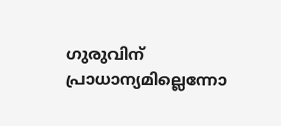ഗുരുവിന് പ്രാധാന്യമില്ലെന്നോ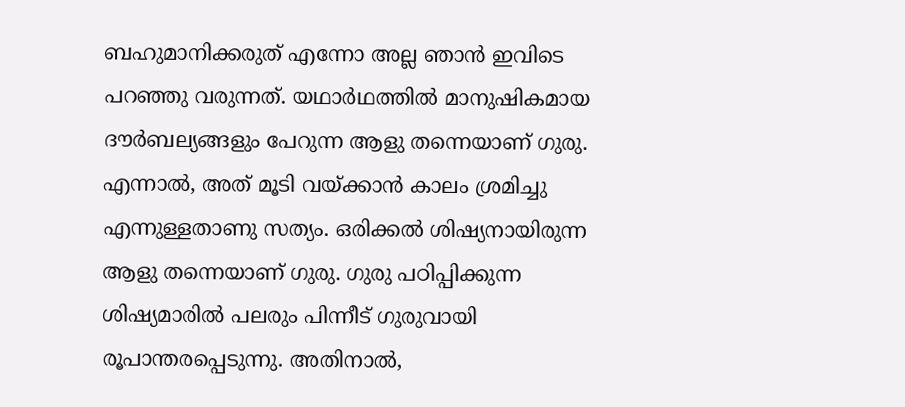ബഹുമാനിക്കരുത് എന്നോ അല്ല ഞാൻ ഇവിടെ പറഞ്ഞു വരുന്നത്. യഥാർഥത്തിൽ മാനുഷികമായ ദൗർബല്യങ്ങളും പേറുന്ന ആളു തന്നെയാണ് ഗുരു. എന്നാൽ, അത് മൂടി വയ്ക്കാൻ കാലം ശ്രമിച്ചു എന്നുള്ളതാണു സത്യം. ഒരിക്കൽ ശിഷ്യനായിരുന്ന ആളു തന്നെയാണ് ഗുരു. ഗുരു പഠിപ്പിക്കുന്ന ശിഷ്യമാരിൽ പലരും പിന്നീട് ഗുരുവായി രൂപാന്തരപ്പെടുന്നു. അതിനാൽ,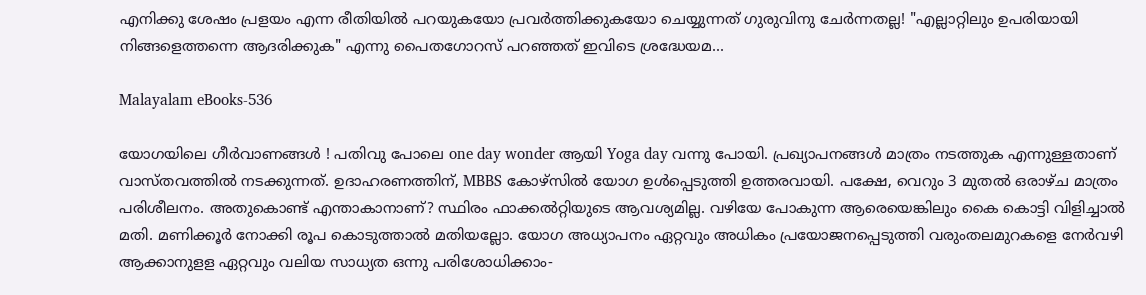എനിക്കു ശേഷം പ്രളയം എന്ന രീതിയിൽ പറയുകയോ പ്രവർത്തിക്കുകയോ ചെയ്യുന്നത് ഗുരുവിനു ചേർന്നതല്ല! "എല്ലാറ്റിലും ഉപരിയായി നിങ്ങളെത്തന്നെ ആദരിക്കുക" എന്നു പൈതഗോറസ് പറഞ്ഞത് ഇവിടെ ശ്രദ്ധേയമ...

Malayalam eBooks-536

യോഗയിലെ ഗീർവാണങ്ങൾ ! പതിവു പോലെ one day wonder ആയി Yoga day വന്നു പോയി. പ്രഖ്യാപനങ്ങൾ മാത്രം നടത്തുക എന്നുള്ളതാണ് വാസ്തവത്തിൽ നടക്കുന്നത്. ഉദാഹരണത്തിന്, MBBS കോഴ്സിൽ യോഗ ഉൾപ്പെടുത്തി ഉത്തരവായി. പക്ഷേ, വെറും 3 മുതൽ ഒരാഴ്ച മാത്രം പരിശീലനം. അതുകൊണ്ട് എന്താകാനാണ്? സ്ഥിരം ഫാക്കൽറ്റിയുടെ ആവശ്യമില്ല. വഴിയേ പോകുന്ന ആരെയെങ്കിലും കൈ കൊട്ടി വിളിച്ചാൽ മതി. മണിക്കൂർ നോക്കി രൂപ കൊടുത്താൽ മതിയല്ലോ. യോഗ അധ്യാപനം ഏറ്റവും അധികം പ്രയോജനപ്പെടുത്തി വരുംതലമുറകളെ നേർവഴി ആക്കാനുളള ഏറ്റവും വലിയ സാധ്യത ഒന്നു പരിശോധിക്കാം-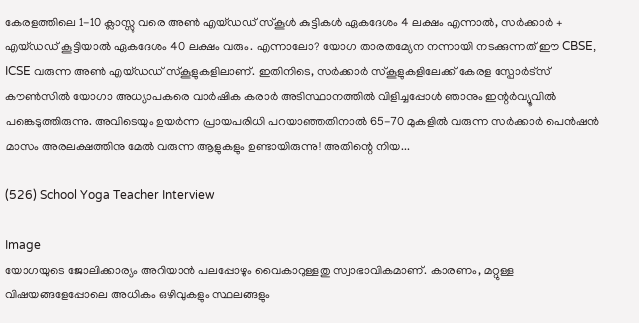കേരളത്തിലെ 1-10 ക്ലാസ്സു വരെ അൺ എയ്ഡഡ് സ്കൂൾ കുട്ടികൾ ഏകദേശം 4 ലക്ഷം എന്നാൽ, സർക്കാർ + എയ്ഡഡ് കൂട്ടിയാൽ ഏകദേശം 40 ലക്ഷം വരും. എന്നാലോ? യോഗ താരതമ്യേന നന്നായി നടക്കുന്നത് ഈ CBSE, ICSE വരുന്ന അൺ എയ്ഡഡ് സ്കൂളുകളിലാണ്. ഇതിനിടെ, സർക്കാർ സ്കൂളുകളിലേക്ക് കേരള സ്പോർട്സ് കൗൺസിൽ യോഗാ അധ്യാപകരെ വാർഷിക കരാർ അടിസ്ഥാനത്തിൽ വിളിച്ചപ്പോൾ ഞാനും ഇന്റർവ്യൂവിൽ പങ്കെടുത്തിരുന്നു. അവിടെയും ഉയർന്ന പ്രായപരിധി പറയാഞ്ഞതിനാൽ 65-70 മുകളിൽ വരുന്ന സർക്കാർ പെൻഷൻ മാസം അരലക്ഷത്തിനു മേൽ വരുന്ന ആളുകളും ഉണ്ടായിരുന്നു! അതിന്റെ നിയ...

(526) School Yoga Teacher Interview

Image
യോഗയുടെ ജോലിക്കാര്യം അറിയാൻ പലപ്പോഴും വൈകാറുള്ളതു സ്വാഭാവികമാണ്. കാരണം, മറ്റുള്ള വിഷയങ്ങളേപ്പോലെ അധികം ഒഴിവുകളും സ്ഥലങ്ങളും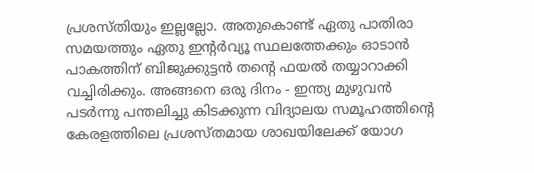പ്രശസ്തിയും ഇല്ലല്ലോ. അതുകൊണ്ട് ഏതു പാതിരാ സമയത്തും ഏതു ഇന്റർവ്യൂ സ്ഥലത്തേക്കും ഓടാൻ പാകത്തിന് ബിജുക്കുട്ടൻ തന്റെ ഫയൽ തയ്യാറാക്കി വച്ചിരിക്കും. അങ്ങനെ ഒരു ദിനം - ഇന്ത്യ മുഴുവൻ പടർന്നു പന്തലിച്ചു കിടക്കുന്ന വിദ്യാലയ സമൂഹത്തിന്റെ കേരളത്തിലെ പ്രശസ്തമായ ശാഖയിലേക്ക് യോഗ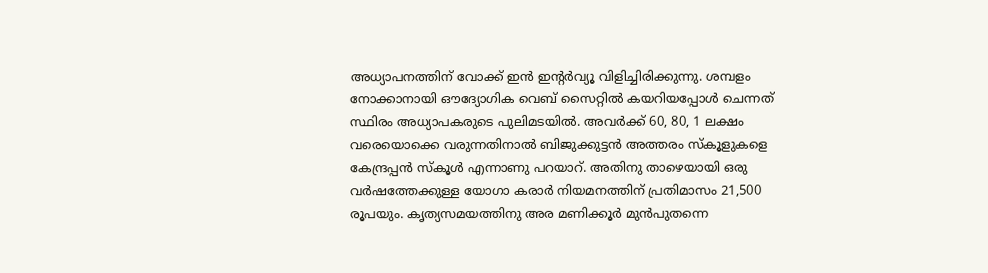അധ്യാപനത്തിന് വോക്ക് ഇൻ ഇന്റർവ്യൂ വിളിച്ചിരിക്കുന്നു. ശമ്പളം നോക്കാനായി ഔദ്യോഗിക വെബ് സൈറ്റിൽ കയറിയപ്പോൾ ചെന്നത് സ്ഥിരം അധ്യാപകരുടെ പുലിമടയിൽ. അവർക്ക് 60, 80, 1 ലക്ഷം വരെയൊക്കെ വരുന്നതിനാൽ ബിജുക്കുട്ടൻ അത്തരം സ്കൂളുകളെ കേന്ദ്രപ്പൻ സ്കൂൾ എന്നാണു പറയാറ്. അതിനു താഴെയായി ഒരു വർഷത്തേക്കുള്ള യോഗാ കരാർ നിയമനത്തിന് പ്രതിമാസം 21,500 രൂപയും. കൃത്യസമയത്തിനു അര മണിക്കൂർ മുൻപുതന്നെ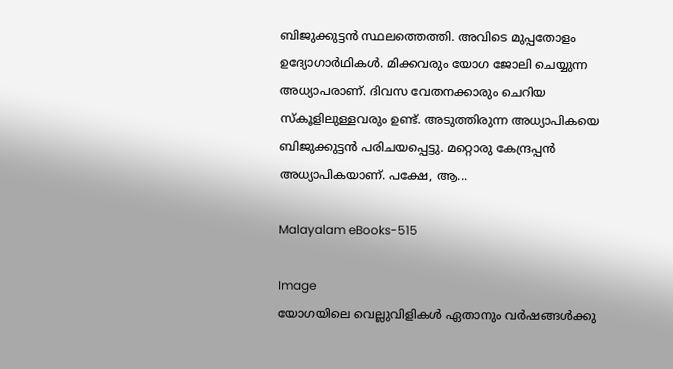ബിജുക്കുട്ടൻ സ്ഥലത്തെത്തി. അവിടെ മുപ്പതോളം ഉദ്യോഗാർഥികൾ. മിക്കവരും യോഗ ജോലി ചെയ്യുന്ന അധ്യാപരാണ്. ദിവസ വേതനക്കാരും ചെറിയ സ്കൂളിലുള്ളവരും ഉണ്ട്. അടുത്തിരുന്ന അധ്യാപികയെ ബിജുക്കുട്ടൻ പരിചയപ്പെട്ടു. മറ്റൊരു കേന്ദ്രപ്പൻ അധ്യാപികയാണ്. പക്ഷേ, ആ...

Malayalam eBooks-515

Image
യോഗയിലെ വെല്ലുവിളികൾ ഏതാനും വർഷങ്ങൾക്കു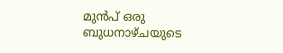മുൻപ് ഒരു ബുധനാഴ്ചയുടെ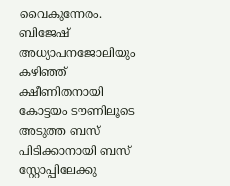വൈകുന്നേരം. ബിജേഷ് അധ്യാപനജോലിയും കഴിഞ്ഞ് ക്ഷീണിതനായി കോട്ടയം ടൗണിലൂടെ അടുത്ത ബസ് പിടിക്കാനായി ബസ് സ്റ്റോപ്പിലേക്കു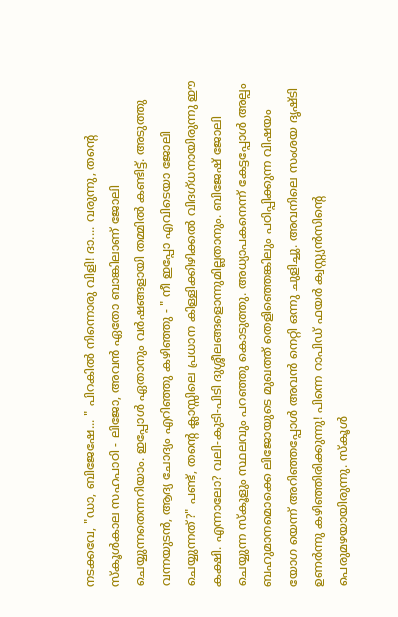നടക്കവേ, "ഡാ, ബിജേഷേ... " പിറകിൽ നിന്നൊരു വിളി! ദാ.... വരുന്നു, തന്റെ സ്കൂൾകാല സഹപാഠി - ലിജോ, അവൻ ഏതോ ബാങ്കിലാണ് ജോലി ചെയ്യുന്നതെന്നറിയാം. ഇപ്പോൾ ഏതാനും വർഷങ്ങളായി തമ്മിൽ കണ്ടിട്ട്. അടുത്തു വന്നയുടൻ, ആദ്യ ചോദ്യം എറിഞ്ഞു കഴിഞ്ഞു - " നീ ഇപ്പോ എവിടെയാ ജോലി ചെയ്യുന്നത്?" പണ്ട്, തന്റെ ക്ലാസ്സിലെ പ്രധാന കിള്ളിക്കിഴിക്കൽ വിദഗ്ധനായിരുന്നു ഈ കക്ഷി. എന്നാലോ? വലി-കുടി-പിടി ദുശ്ശീലങ്ങളൊന്നുമില്ലതാനും. ബിജേഷ് ജോലി ചെയ്യുന്ന സ്കൂളും സ്ഥലവും പറഞ്ഞു കൊടുത്തു. അധ്യാപകനെന്ന് കേട്ടപ്പോൾ അല്പം ബഹുമാനമൊക്കെ ലിജോയുടെ മുഖത്ത് തെളിഞ്ഞെങ്കിലും പഠിപ്പിക്കുന്ന വിഷയം യോഗ യെന്ന് അറിഞ്ഞപ്പോൾ അവൻ നെറ്റി ഒന്നു ചുളിച്ചു. അവനിലെ സംശയ ദൃഷ്ടി ഉണർന്നു കഴിഞ്ഞിരിക്കുന്നു! പിന്നെ റാപിഡ് ഫയർ ക്വസ്റ്റ്യൻസിന്റെ പെരുമഴയായിരുന്നു. സ്കൂൾ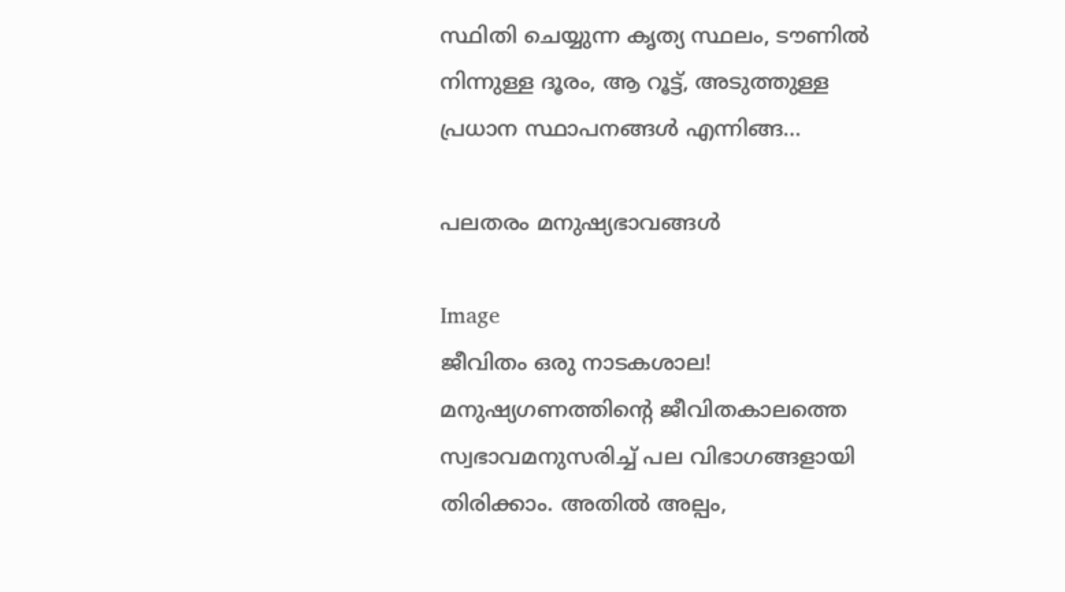സ്ഥിതി ചെയ്യുന്ന കൃത്യ സ്ഥലം, ടൗണിൽ നിന്നുള്ള ദൂരം, ആ റൂട്ട്, അടുത്തുള്ള പ്രധാന സ്ഥാപനങ്ങൾ എന്നിങ്ങ...

പലതരം മനുഷ്യഭാവങ്ങൾ

Image
ജീവിതം ഒരു നാടകശാല! മനുഷ്യഗണത്തിന്റെ ജീവിതകാലത്തെ സ്വഭാവമനുസരിച്ച് പല വിഭാഗങ്ങളായി തിരിക്കാം. അതില്‍ അല്പം,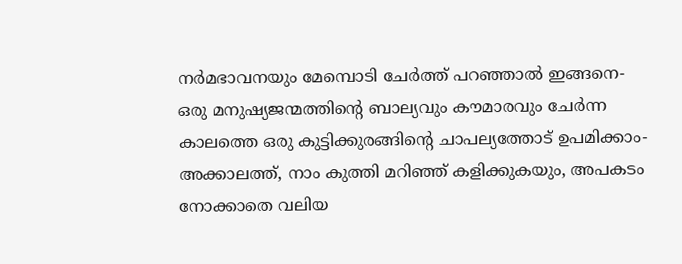നര്‍മഭാവനയും മേമ്പൊടി ചേര്‍ത്ത് പറഞ്ഞാല്‍ ഇങ്ങനെ- ഒരു മനുഷ്യജന്മത്തിന്റെ ബാല്യവും കൗമാരവും ചേര്‍ന്ന കാലത്തെ ഒരു കുട്ടിക്കുരങ്ങിന്റെ ചാപല്യത്തോട് ഉപമിക്കാം- അക്കാലത്ത്, നാം കുത്തി മറിഞ്ഞ് കളിക്കുകയും, അപകടം നോക്കാതെ വലിയ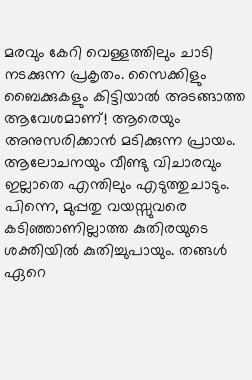മരവും കേറി വെള്ളത്തിലും ചാടി നടക്കുന്ന പ്രകൃതം. സൈക്കിളും ബൈക്കുകളും കിട്ടിയാല്‍ അടങ്ങാത്ത ആവേശമാണ്! ആരെയും അനുസരിക്കാന്‍ മടിക്കുന്ന പ്രായം. ആലോചനയും വീണ്ടു വിചാരവും ഇല്ലാതെ എന്തിലും എടുത്തുചാടും. പിന്നെ, മുപ്പതു വയസ്സുവരെ കടിഞ്ഞാണില്ലാത്ത കുതിരയുടെ ശക്തിയില്‍ കുതിച്ചുപായും. തങ്ങള്‍ ഏറെ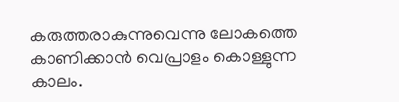കരുത്തരാകുന്നുവെന്നു ലോകത്തെ കാണിക്കാന്‍ വെപ്രാളം കൊള്ളുന്ന കാലം.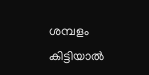ശമ്പളം കിട്ടിയാല്‍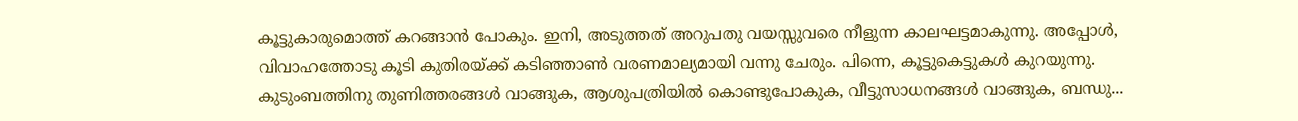കൂട്ടുകാരുമൊത്ത് കറങ്ങാന്‍ പോകും. ഇനി, അടുത്തത് അറുപതു വയസ്സുവരെ നീളുന്ന കാലഘട്ടമാകുന്നു. അപ്പോള്‍, വിവാഹത്തോടു കൂടി കുതിരയ്ക്ക് കടിഞ്ഞാണ്‍ വരണമാല്യമായി വന്നു ചേരും. പിന്നെ, കൂട്ടുകെട്ടുകള്‍ കുറയുന്നു. കുടുംബത്തിനു തുണിത്തരങ്ങള്‍ വാങ്ങുക, ആശുപത്രിയില്‍ കൊണ്ടുപോകുക, വീട്ടുസാധനങ്ങള്‍ വാങ്ങുക, ബന്ധു...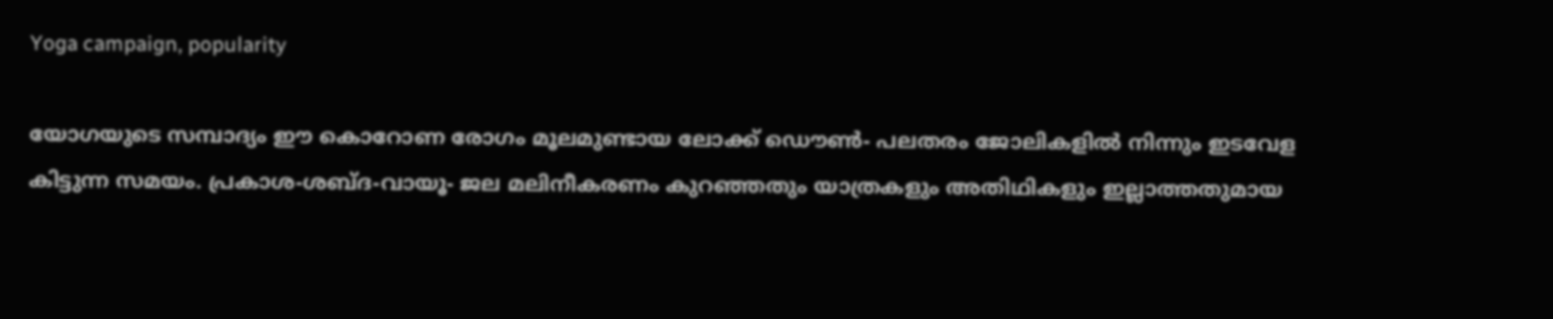Yoga campaign, popularity

യോഗയുടെ സമ്പാദ്യം ഈ കൊറോണ രോഗം മൂലമുണ്ടായ ലോക്ക് ഡൌണ്‍- പലതരം ജോലികളിൽ നിന്നും ഇടവേള കിട്ടുന്ന സമയം. പ്രകാശ-ശബ്ദ-വായൂ- ജല മലിനീകരണം കുറഞ്ഞതും യാത്രകളും അതിഥികളും ഇല്ലാത്തതുമായ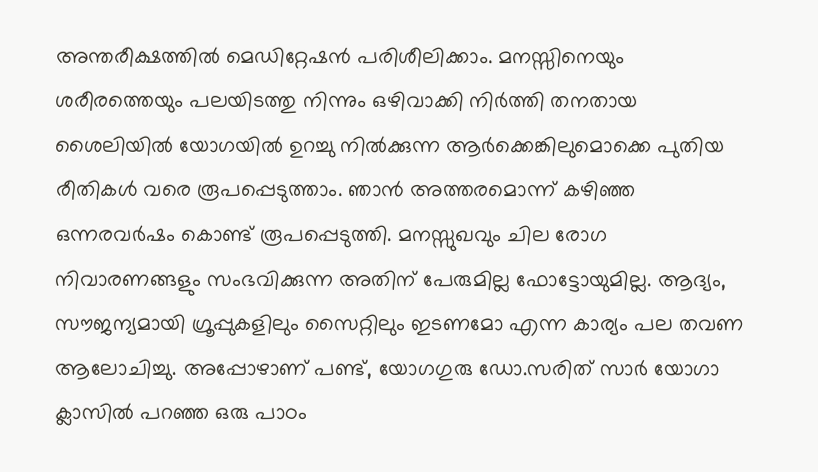അന്തരീക്ഷത്തിൽ മെഡിറ്റേഷൻ പരിശീലിക്കാം. മനസ്സിനെയും ശരീരത്തെയും പലയിടത്തു നിന്നും ഒഴിവാക്കി നിർത്തി തനതായ ശൈലിയിൽ യോഗയിൽ ഉറച്ചു നിൽക്കുന്ന ആർക്കെങ്കിലുമൊക്കെ പുതിയ രീതികൾ വരെ രൂപപ്പെടുത്താം. ഞാൻ അത്തരമൊന്ന് കഴിഞ്ഞ ഒന്നരവർഷം കൊണ്ട് രൂപപ്പെടുത്തി. മനസ്സുഖവും ചില രോഗ നിവാരണങ്ങളും സംഭവിക്കുന്ന അതിന് പേരുമില്ല ഫോട്ടോയുമില്ല. ആദ്യം, സൗജന്യമായി ഗ്രൂപ്പുകളിലും സൈറ്റിലും ഇടണമോ എന്ന കാര്യം പല തവണ ആലോചിച്ചു. അപ്പോഴാണ് പണ്ട്, യോഗഗുരു ഡോ.സരിത് സാർ യോഗാ ക്ലാസിൽ പറഞ്ഞ ഒരു പാഠം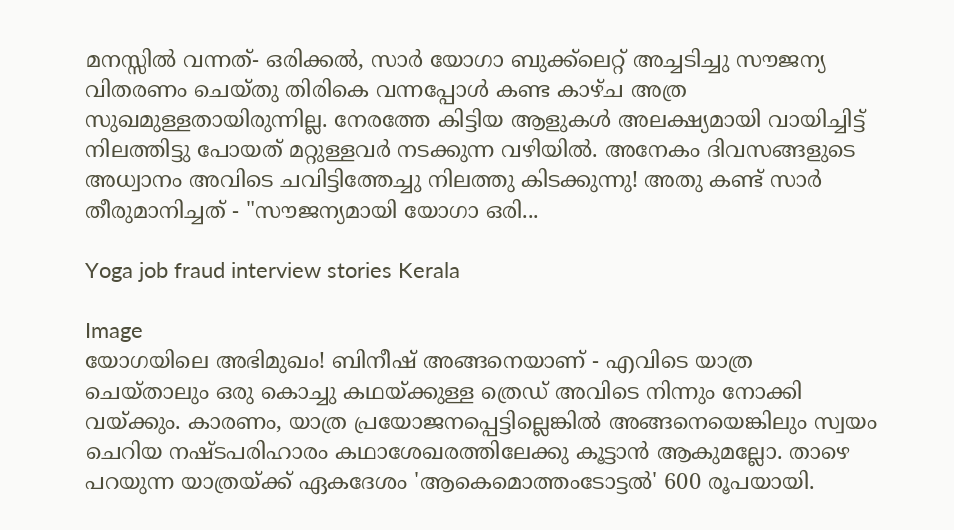മനസ്സിൽ വന്നത്- ഒരിക്കൽ, സാർ യോഗാ ബുക്ക്ലെറ്റ് അച്ചടിച്ചു സൗജന്യ വിതരണം ചെയ്തു തിരികെ വന്നപ്പോൾ കണ്ട കാഴ്ച അത്ര സുഖമുള്ളതായിരുന്നില്ല. നേരത്തേ കിട്ടിയ ആളുകൾ അലക്ഷ്യമായി വായിച്ചിട്ട് നിലത്തിട്ടു പോയത് മറ്റുള്ളവര്‍ നടക്കുന്ന വഴിയില്‍. അനേകം ദിവസങ്ങളുടെ അധ്വാനം അവിടെ ചവിട്ടിത്തേച്ചു നിലത്തു കിടക്കുന്നു! അതു കണ്ട് സാർ തീരുമാനിച്ചത് - "സൗജന്യമായി യോഗാ ഒരി...

Yoga job fraud interview stories Kerala

Image
യോഗയിലെ അഭിമുഖം! ബിനീഷ് അങ്ങനെയാണ് - എവിടെ യാത്ര ചെയ്താലും ഒരു കൊച്ചു കഥയ്ക്കുള്ള ത്രെഡ് അവിടെ നിന്നും നോക്കി വയ്ക്കും. കാരണം, യാത്ര പ്രയോജനപ്പെട്ടില്ലെങ്കിൽ അങ്ങനെയെങ്കിലും സ്വയം ചെറിയ നഷ്ടപരിഹാരം കഥാശേഖരത്തിലേക്കു കൂട്ടാൻ ആകുമല്ലോ. താഴെ പറയുന്ന യാത്രയ്ക്ക് ഏകദേശം 'ആകെമൊത്തംടോട്ടൽ' 600 രൂപയായി.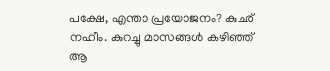പക്ഷേ, എന്താ പ്രയോജനം? കുഛ് നഹീം. കുറച്ചു മാസങ്ങൾ കഴിഞ്ഞ് ആ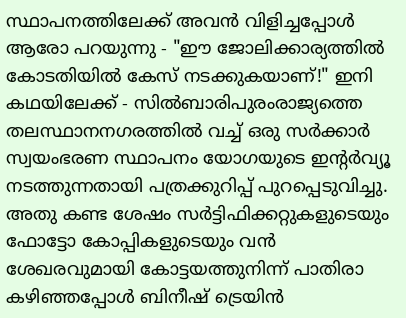സ്ഥാപനത്തിലേക്ക് അവൻ വിളിച്ചപ്പോൾ ആരോ പറയുന്നു - "ഈ ജോലിക്കാര്യത്തിൽ കോടതിയിൽ കേസ് നടക്കുകയാണ്!" ഇനി കഥയിലേക്ക് - സില്‍ബാരിപുരംരാജ്യത്തെ തലസ്ഥാനനഗരത്തിൽ വച്ച് ഒരു സർക്കാർ സ്വയംഭരണ സ്ഥാപനം യോഗയുടെ ഇന്റർവ്യൂ നടത്തുന്നതായി പത്രക്കുറിപ്പ് പുറപ്പെടുവിച്ചു. അതു കണ്ട ശേഷം സർട്ടിഫിക്കറ്റുകളുടെയും ഫോട്ടോ കോപ്പികളുടെയും വൻ ശേഖരവുമായി കോട്ടയത്തുനിന്ന് പാതിരാ കഴിഞ്ഞപ്പോൾ ബിനീഷ് ട്രെയിൻ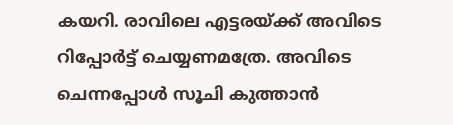കയറി. രാവിലെ എട്ടരയ്ക്ക് അവിടെ റിപ്പോർട്ട് ചെയ്യണമത്രേ. അവിടെ ചെന്നപ്പോൾ സൂചി കുത്താൻ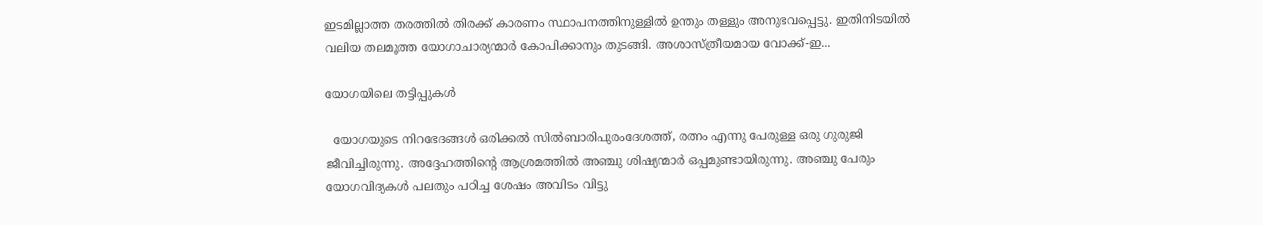ഇടമില്ലാത്ത തരത്തിൽ തിരക്ക് കാരണം സ്ഥാപനത്തിനുള്ളിൽ ഉന്തും തള്ളും അനുഭവപ്പെട്ടു. ഇതിനിടയിൽ വലിയ തലമൂത്ത യോഗാചാര്യന്മാർ കോപിക്കാനും തുടങ്ങി. അശാസ്ത്രീയമായ വോക്ക്-ഇ...

യോഗയിലെ തട്ടിപ്പുകള്‍

  യോഗയുടെ നിറഭേദങ്ങള്‍ ഒരിക്കൽ സിൽബാരിപുരംദേശത്ത്, രത്നം എന്നു പേരുള്ള ഒരു ഗുരുജി ജീവിച്ചിരുന്നു. അദ്ദേഹത്തിന്റെ ആശ്രമത്തിൽ അഞ്ചു ശിഷ്യന്മാർ ഒപ്പമുണ്ടായിരുന്നു. അഞ്ചു പേരും യോഗവിദ്യകൾ പലതും പഠിച്ച ശേഷം അവിടം വിട്ടു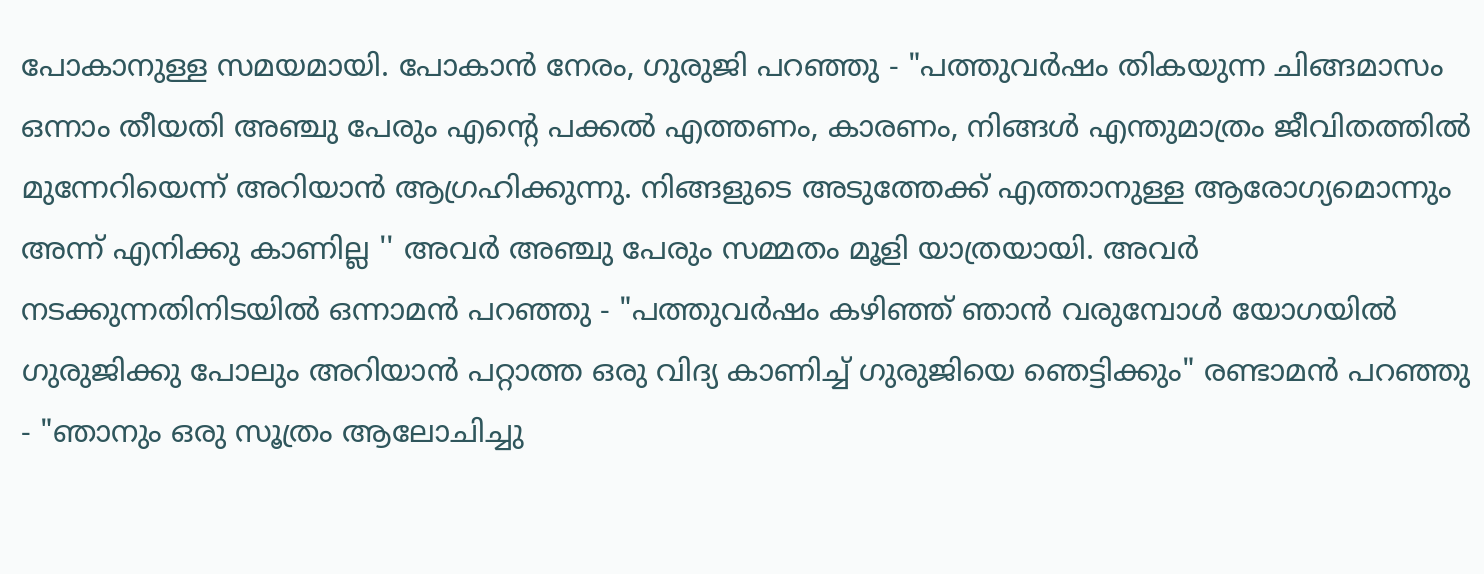പോകാനുള്ള സമയമായി. പോകാൻ നേരം, ഗുരുജി പറഞ്ഞു - "പത്തുവർഷം തികയുന്ന ചിങ്ങമാസം ഒന്നാം തീയതി അഞ്ചു പേരും എന്റെ പക്കൽ എത്തണം, കാരണം, നിങ്ങൾ എന്തുമാത്രം ജീവിതത്തിൽ മുന്നേറിയെന്ന് അറിയാന്‍ ആഗ്രഹിക്കുന്നു. നിങ്ങളുടെ അടുത്തേക്ക് എത്താനുള്ള ആരോഗ്യമൊന്നും അന്ന് എനിക്കു കാണില്ല '' അവർ അഞ്ചു പേരും സമ്മതം മൂളി യാത്രയായി. അവർ നടക്കുന്നതിനിടയിൽ ഒന്നാമൻ പറഞ്ഞു - "പത്തുവർഷം കഴിഞ്ഞ് ഞാൻ വരുമ്പോൾ യോഗയിൽ ഗുരുജിക്കു പോലും അറിയാൻ പറ്റാത്ത ഒരു വിദ്യ കാണിച്ച് ഗുരുജിയെ ഞെട്ടിക്കും" രണ്ടാമൻ പറഞ്ഞു - "ഞാനും ഒരു സൂത്രം ആലോചിച്ചു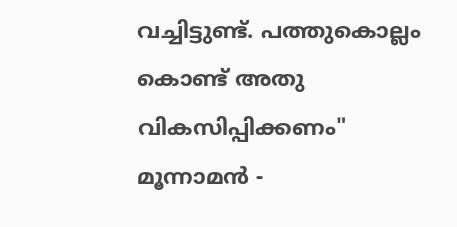വച്ചിട്ടുണ്ട്. പത്തുകൊല്ലം കൊണ്ട് അതു വികസിപ്പിക്കണം" മൂന്നാമൻ -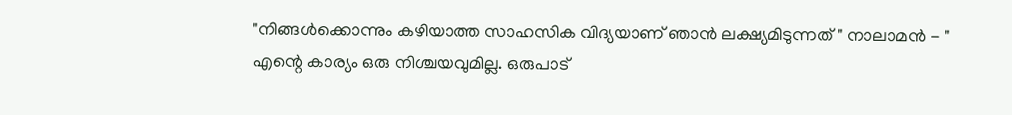"നിങ്ങൾക്കൊന്നും കഴിയാത്ത സാഹസിക വിദ്യയാണ് ഞാൻ ലക്ഷ്യമിടുന്നത് " നാലാമൻ - " എന്റെ കാര്യം ഒരു നിശ്ചയവുമില്ല. ഒരുപാട്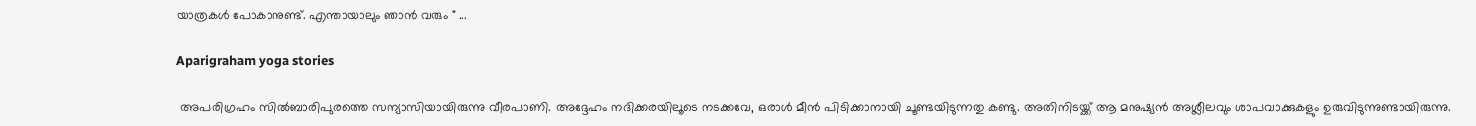യാത്രകള്‍ പോകാനുണ്ട്. എന്തായാലും ഞാൻ വരും " ...

Aparigraham yoga stories

 അപരിഗ്രഹം സിൽബാരിപുരത്തെ സന്യാസിയായിരുന്നു വീരപാണി. അദ്ദേഹം നദിക്കരയിലൂടെ നടക്കവേ, ഒരാൾ മീൻ പിടിക്കാനായി ചൂണ്ടയിടുന്നതു കണ്ടു. അതിനിടയ്ക്ക് ആ മനുഷ്യൻ അശ്ലീലവും ശാപവാക്കുകളും ഉരുവിടുന്നുണ്ടായിരുന്നു.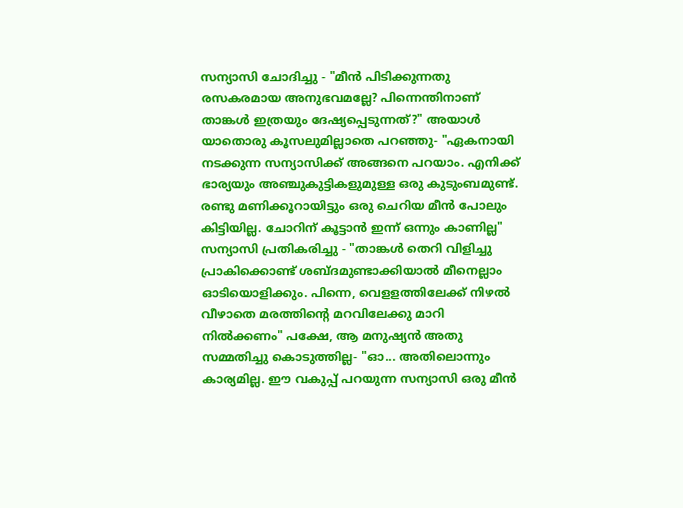സന്യാസി ചോദിച്ചു - "മീൻ പിടിക്കുന്നതു രസകരമായ അനുഭവമല്ലേ? പിന്നെന്തിനാണ് താങ്കൾ ഇത്രയും ദേഷ്യപ്പെടുന്നത്?" അയാള്‍ യാതൊരു കൂസലുമില്ലാതെ പറഞ്ഞു- "ഏകനായി നടക്കുന്ന സന്യാസിക്ക് അങ്ങനെ പറയാം. എനിക്ക് ഭാര്യയും അഞ്ചുകുട്ടികളുമുള്ള ഒരു കുടുംബമുണ്ട്. രണ്ടു മണിക്കൂറായിട്ടും ഒരു ചെറിയ മീൻ പോലും കിട്ടിയില്ല. ചോറിന് കൂട്ടാൻ ഇന്ന് ഒന്നും കാണില്ല" സന്യാസി പ്രതികരിച്ചു - "താങ്കൾ തെറി വിളിച്ചു പ്രാകിക്കൊണ്ട് ശബ്ദമുണ്ടാക്കിയാൽ മീനെല്ലാം ഓടിയൊളിക്കും. പിന്നെ, വെളളത്തിലേക്ക് നിഴൽ വീഴാതെ മരത്തിന്റെ മറവിലേക്കു മാറി നിൽക്കണം" പക്ഷേ, ആ മനുഷ്യൻ അതു സമ്മതിച്ചു കൊടുത്തില്ല- "ഓ... അതിലൊന്നും കാര്യമില്ല. ഈ വകുപ്പ് പറയുന്ന സന്യാസി ഒരു മീൻ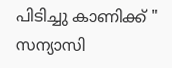പിടിച്ചു കാണിക്ക് " സന്യാസി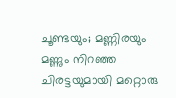ചൂണ്ടയും; മണ്ണിരയും മണ്ണും നിറഞ്ഞ ചിരട്ടയുമായി മറ്റൊരു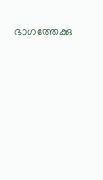ഭാഗത്തേക്കു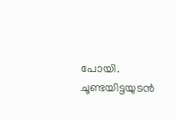പോയി. ചൂണ്ടയിട്ടയുടൻ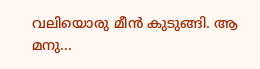വലിയൊരു മീൻ കുടുങ്ങി. ആ മനു...